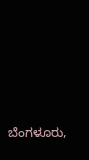ಬೆಂಗಳೂರು,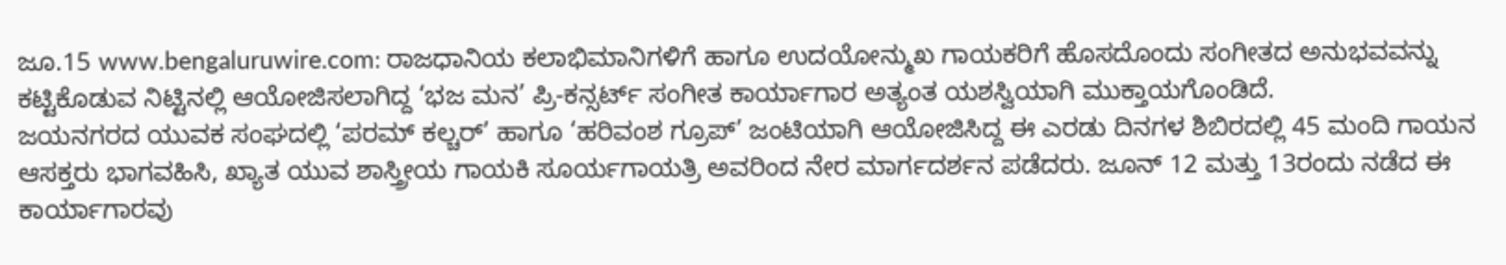ಜೂ.15 www.bengaluruwire.com: ರಾಜಧಾನಿಯ ಕಲಾಭಿಮಾನಿಗಳಿಗೆ ಹಾಗೂ ಉದಯೋನ್ಮುಖ ಗಾಯಕರಿಗೆ ಹೊಸದೊಂದು ಸಂಗೀತದ ಅನುಭವವನ್ನು ಕಟ್ಟಿಕೊಡುವ ನಿಟ್ಟಿನಲ್ಲಿ ಆಯೋಜಿಸಲಾಗಿದ್ದ ‘ಭಜ ಮನ’ ಪ್ರಿ-ಕನ್ಸರ್ಟ್ ಸಂಗೀತ ಕಾರ್ಯಾಗಾರ ಅತ್ಯಂತ ಯಶಸ್ವಿಯಾಗಿ ಮುಕ್ತಾಯಗೊಂಡಿದೆ.
ಜಯನಗರದ ಯುವಕ ಸಂಘದಲ್ಲಿ ‘ಪರಮ್ ಕಲ್ಚರ್’ ಹಾಗೂ ‘ಹರಿವಂಶ ಗ್ರೂಪ್’ ಜಂಟಿಯಾಗಿ ಆಯೋಜಿಸಿದ್ದ ಈ ಎರಡು ದಿನಗಳ ಶಿಬಿರದಲ್ಲಿ 45 ಮಂದಿ ಗಾಯನ ಆಸಕ್ತರು ಭಾಗವಹಿಸಿ, ಖ್ಯಾತ ಯುವ ಶಾಸ್ತ್ರೀಯ ಗಾಯಕಿ ಸೂರ್ಯಗಾಯತ್ರಿ ಅವರಿಂದ ನೇರ ಮಾರ್ಗದರ್ಶನ ಪಡೆದರು. ಜೂನ್ 12 ಮತ್ತು 13ರಂದು ನಡೆದ ಈ ಕಾರ್ಯಾಗಾರವು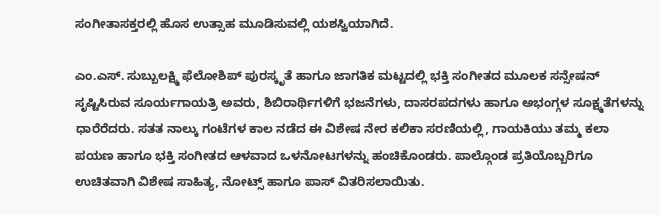ಸಂಗೀತಾಸಕ್ತರಲ್ಲಿ ಹೊಸ ಉತ್ಸಾಹ ಮೂಡಿಸುವಲ್ಲಿ ಯಶಸ್ವಿಯಾಗಿದೆ.

ಎಂ.ಎಸ್. ಸುಬ್ಬುಲಕ್ಷ್ಮಿ ಫೆಲೋಶಿಪ್ ಪುರಸ್ಕೃತೆ ಹಾಗೂ ಜಾಗತಿಕ ಮಟ್ಟದಲ್ಲಿ ಭಕ್ತಿ ಸಂಗೀತದ ಮೂಲಕ ಸನ್ಸೇಷನ್ ಸೃಷ್ಟಿಸಿರುವ ಸೂರ್ಯಗಾಯತ್ರಿ ಅವರು, ಶಿಬಿರಾರ್ಥಿಗಳಿಗೆ ಭಜನೆಗಳು, ದಾಸರಪದಗಳು ಹಾಗೂ ಅಭಂಗ್ಗಳ ಸೂಕ್ಷ್ಮತೆಗಳನ್ನು ಧಾರೆರೆದರು. ಸತತ ನಾಲ್ಕು ಗಂಟೆಗಳ ಕಾಲ ನಡೆದ ಈ ವಿಶೇಷ ನೇರ ಕಲಿಕಾ ಸರಣಿಯಲ್ಲಿ, ಗಾಯಕಿಯು ತಮ್ಮ ಕಲಾ ಪಯಣ ಹಾಗೂ ಭಕ್ತಿ ಸಂಗೀತದ ಆಳವಾದ ಒಳನೋಟಗಳನ್ನು ಹಂಚಿಕೊಂಡರು. ಪಾಲ್ಗೊಂಡ ಪ್ರತಿಯೊಬ್ಬರಿಗೂ ಉಚಿತವಾಗಿ ವಿಶೇಷ ಸಾಹಿತ್ಯ, ನೋಟ್ಸ್ ಹಾಗೂ ಪಾಸ್ ವಿತರಿಸಲಾಯಿತು.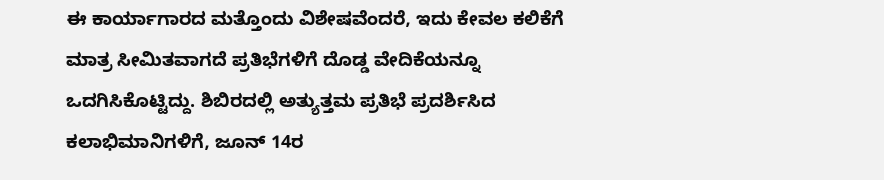ಈ ಕಾರ್ಯಾಗಾರದ ಮತ್ತೊಂದು ವಿಶೇಷವೆಂದರೆ, ಇದು ಕೇವಲ ಕಲಿಕೆಗೆ ಮಾತ್ರ ಸೀಮಿತವಾಗದೆ ಪ್ರತಿಭೆಗಳಿಗೆ ದೊಡ್ಡ ವೇದಿಕೆಯನ್ನೂ ಒದಗಿಸಿಕೊಟ್ಟಿದ್ದು. ಶಿಬಿರದಲ್ಲಿ ಅತ್ಯುತ್ತಮ ಪ್ರತಿಭೆ ಪ್ರದರ್ಶಿಸಿದ ಕಲಾಭಿಮಾನಿಗಳಿಗೆ, ಜೂನ್ 14ರ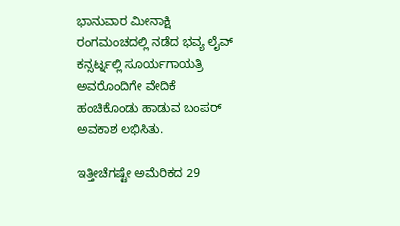ಭಾನುವಾರ ಮೀನಾಕ್ಷಿ ರಂಗಮಂಚದಲ್ಲಿ ನಡೆದ ಭವ್ಯ ಲೈವ್ ಕನ್ಸರ್ಟ್ನಲ್ಲಿ ಸೂರ್ಯಗಾಯತ್ರಿ ಅವರೊಂದಿಗೇ ವೇದಿಕೆ ಹಂಚಿಕೊಂಡು ಹಾಡುವ ಬಂಪರ್ ಅವಕಾಶ ಲಭಿಸಿತು.

ಇತ್ತೀಚೆಗಷ್ಟೇ ಅಮೆರಿಕದ 29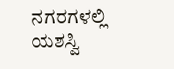ನಗರಗಳಲ್ಲಿ ಯಶಸ್ವಿ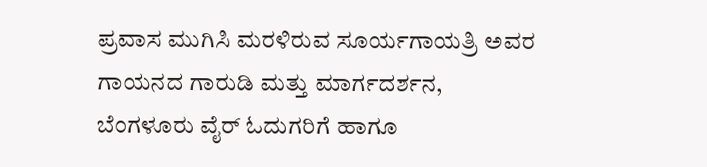ಪ್ರವಾಸ ಮುಗಿಸಿ ಮರಳಿರುವ ಸೂರ್ಯಗಾಯತ್ರಿ ಅವರ ಗಾಯನದ ಗಾರುಡಿ ಮತ್ತು ಮಾರ್ಗದರ್ಶನ, ಬೆಂಗಳೂರು ವೈರ್ ಓದುಗರಿಗೆ ಹಾಗೂ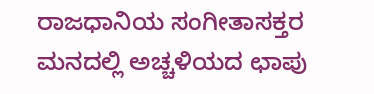ರಾಜಧಾನಿಯ ಸಂಗೀತಾಸಕ್ತರ ಮನದಲ್ಲಿ ಅಚ್ಚಳಿಯದ ಛಾಪು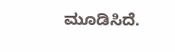ಮೂಡಿಸಿದೆ.